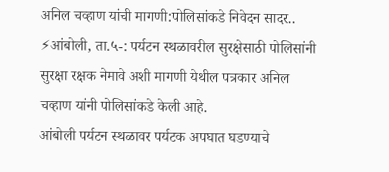अनिल चव्हाण यांची मागणी:पोलिसांकडे निवेदन सादर..
⚡आंबोली, ता.५-: पर्यटन स्थळावरील सुरक्षेसाठी पोलिसांनी सुरक्षा रक्षक नेमावे अशी मागणी येथील पत्रकार अनिल चव्हाण यांनी पोलिसांकडे केली आहे.
आंबोली पर्यटन स्थळावर पर्यटक अपघात घडण्याचे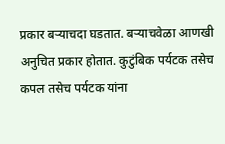प्रकार बऱ्याचदा घडतात. बऱ्याचवेळा आणखी अनुचित प्रकार होतात. कुटुंबिक पर्यटक तसेच कपल तसेच पर्यटक यांना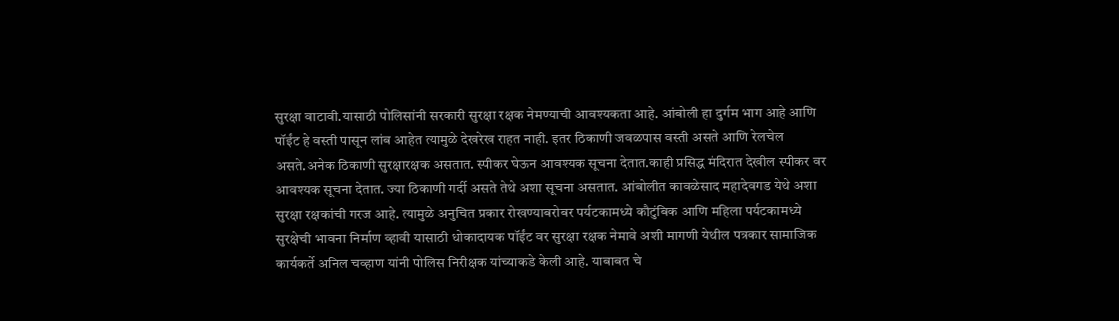सुरक्षा वाटावी.यासाठी पोलिसांनी सरकारी सुरक्षा रक्षक नेमण्याची आवश्यकता आहे. आंबोली हा दुर्गम भाग आहे आणि पॉईंट हे वस्ती पासून लांब आहेत त्यामुळे देखरेख राहत नाही. इतर ठिकाणी जवळपास वस्ती असते आणि रेलचेल असते.अनेक ठिकाणी सुरक्षारक्षक असतात. स्पीकर घेऊन आवश्यक सूचना देतात.काही प्रसिद्ध मंदिरात देखील स्पीकर वर आवश्यक सूचना देतात. ज्या ठिकाणी गर्दी असते तेथे अशा सूचना असतात. आंबोलीत कावळेसाद महादेवगड येथे अशा सुरक्षा रक्षकांची गरज आहे. त्यामुळे अनुचित प्रकार रोखण्याबरोबर पर्यटकामध्ये कौटुंबिक आणि महिला पर्यटकामध्ये सुरक्षेची भावना निर्माण व्हावी यासाठी धोकादायक पॉईंट वर सुरक्षा रक्षक नेमावे अशी मागणी येथील पत्रकार सामाजिक कार्यकर्ते अनिल चव्हाण यांनी पोलिस निरीक्षक यांच्याकडे केली आहे. याबाबत चे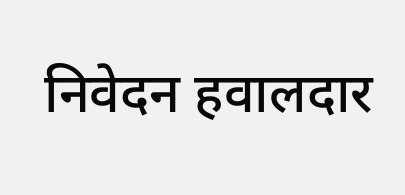निवेदन हवालदार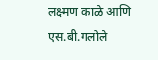लक्ष्मण काळे आणि एस.बी.गलोले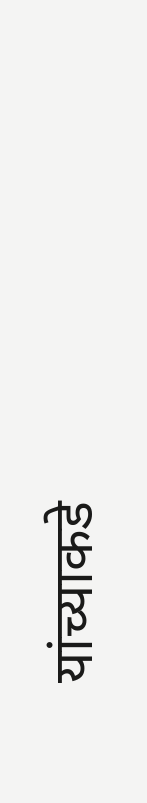यांच्याकडे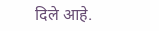दिले आहे.